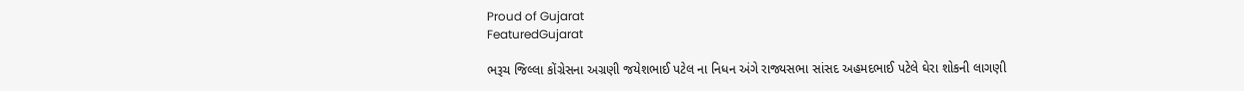Proud of Gujarat
FeaturedGujarat

ભરૂચ જિલ્લા કોંગ્રેસના અગ્રણી જયેશભાઈ પટેલ ના નિધન અંગે રાજ્યસભા સાંસદ અહમદભાઈ પટેલે ઘેરા શોકની લાગણી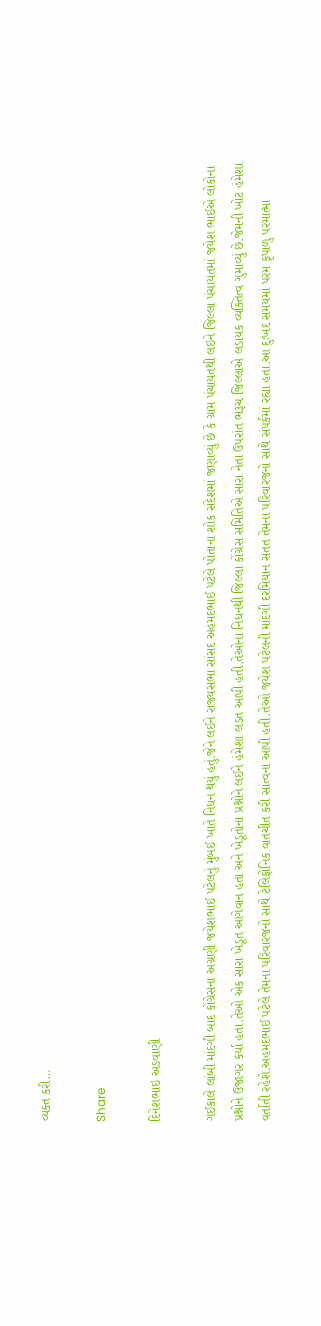વ્યક્ત કરી…

Share

દિનેશભાઇ અડવાણી

ગઈકાલે લાંબી માંદગી બાદ કોંગ્રેસના અગ્રણી જયેશભાઈ પટેલનું મુંબઈ ખાતે નિધન થયું હતું.જેને લઈને રાજ્યસભા સાંસદ અહમદભાઈ પટેલે પોતાના શોક સંદેશમાં જણાવ્યું છે કે ગ્રામ પંચાયતથી લઇને જિલ્લા પંચાયતમાં જયેશ ભાઈએ લોકોના પ્રશ્નોને ઉજાગર કર્યા હતા.તેઓ એક સારા ખેડૂત આગેવાન હતા અને ખેડૂતોના પ્રશ્નોને લઈને હંમેશા લડત આપી હતી.તેઓના નિધનથી જિલ્લા કોંગ્રેસ સમિતિએ સારા નેતા ઉપરાંત ભરૂચ જિલ્લાએ લડાયક વ્યક્તિત્વ ગુમાવ્યું છે.જેમની ખોટ હંમેશા વર્તાતી રહેશે.અહમદભાઈ પટેલે તેમના પરિવારજનો સાથે ટેલિફોનિક વાતચીત કરી સાંત્વના આપી હતી.તેઓ જયેશ પટેલની માંદગી દરમિયાન સતત તેમના પરિવારજનો સાથે સંપર્કમાં રહ્યા હતા.આ દુઃખદ સમયમાં પરમ કૃપાળુ પરમાત્મા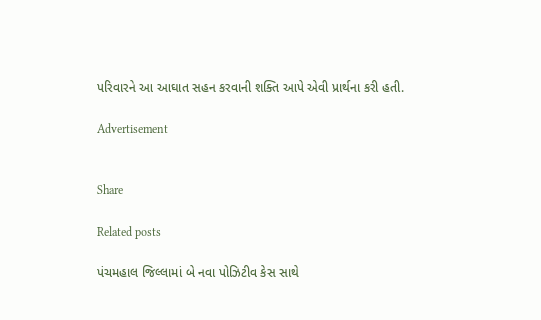પરિવારને આ આઘાત સહન કરવાની શક્તિ આપે એવી પ્રાર્થના કરી હતી.

Advertisement


Share

Related posts

પંચમહાલ જિલ્લામાં બે નવા પોઝિટીવ કેસ સાથે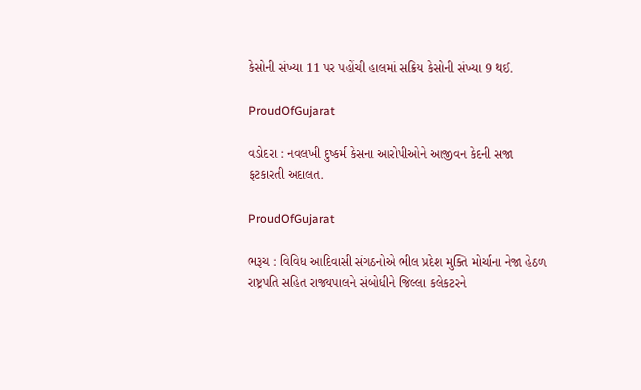કેસોની સંખ્યા 11 પર પહોંચી હાલમાં સક્રિય કેસોની સંખ્યા 9 થઈ.

ProudOfGujarat

વડોદરા : નવલખી દુષ્કર્મ કેસના આરોપીઓને આજીવન કેદની સજા ફટકારતી અદાલત.

ProudOfGujarat

ભરૂચ : વિવિધ આદિવાસી સંગઠનોએ ભીલ પ્રદેશ મુક્તિ મોર્ચાના નેજા હેઠળ રાષ્ટ્રપતિ સહિત રાજ્યપાલને સંબોધીને જિલ્લા કલેકટરને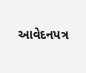આવેદનપત્ર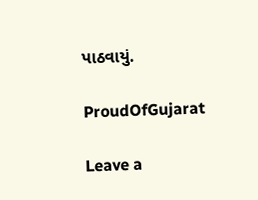પાઠવાયું.

ProudOfGujarat

Leave a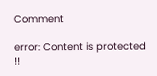Comment

error: Content is protected !!